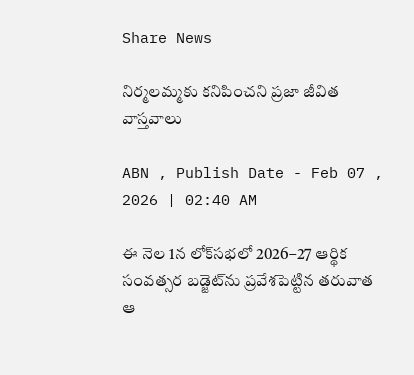Share News

నిర్మలమ్మకు కనిపించని ప్రజా జీవిత వాస్తవాలు

ABN , Publish Date - Feb 07 , 2026 | 02:40 AM

ఈ నెల 1న లోక్‌సభలో 2026–27 ఆర్థిక సంవత్సర బడ్జెట్‌ను ప్రవేశపెట్టిన తరువాత ఆ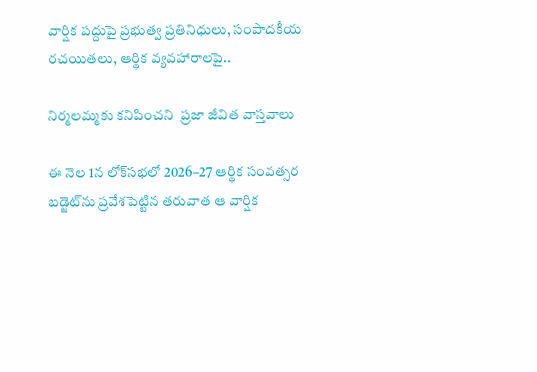వార్షిక పద్దుపై ప్రభుత్వ ప్రతినిధులు, సంపాదకీయ రచయితలు, ఆర్థిక వ్యవహారాలపై..

నిర్మలమ్మకు కనిపించని  ప్రజా జీవిత వాస్తవాలు

ఈ నెల 1న లోక్‌సభలో 2026–27 ఆర్థిక సంవత్సర బడ్జెట్‌ను ప్రవేశపెట్టిన తరువాత ఆ వార్షిక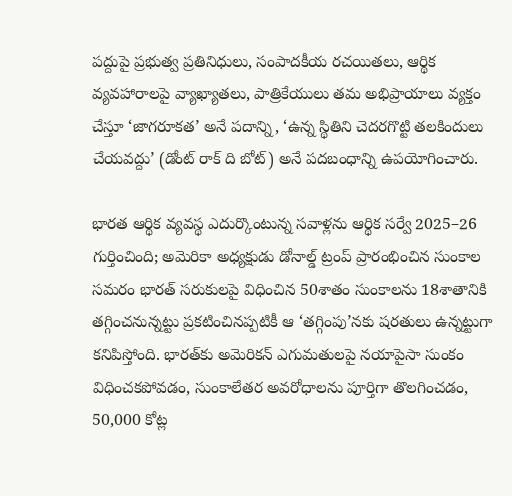పద్దుపై ప్రభుత్వ ప్రతినిధులు, సంపాదకీయ రచయితలు, ఆర్థిక వ్యవహారాలపై వ్యాఖ్యాతలు, పాత్రికేయులు తమ అభిప్రాయాలు వ్యక్తం చేస్తూ ‘జాగరూకత’ అనే పదాన్ని, ‘ఉన్న స్థితిని చెదరగొట్టి తలకిందులు చేయవద్దు’ (డోంట్‌ రాక్‌ ది బోట్‌) అనే పదబంధాన్ని ఉపయోగించారు.

భారత ఆర్థిక వ్యవస్థ ఎదుర్కొంటున్న సవాళ్లను ఆర్థిక సర్వే 2025–26 గుర్తించింది; అమెరికా అధ్యక్షుడు డోనాల్డ్‌ ట్రంప్‌ ప్రారంభించిన సుంకాల సమరం భారత్‌ సరుకులపై విధించిన 50శాతం సుంకాలను 18శాతానికి తగ్గించనున్నట్టు ప్రకటించినప్పటికీ ఆ ‘తగ్గింపు’నకు షరతులు ఉన్నట్టుగా కనిపిస్తోంది. భారత్‌కు అమెరికన్‌ ఎగుమతులపై నయాపైసా సుంకం విధించకపోవడం, సుంకాలేతర అవరోధాలను పూర్తిగా తొలగించడం, 50,000 కోట్ల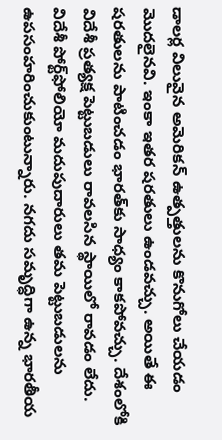డాలర్ల విలువైన అమెరికన్‌ ఉత్పత్తులను కొనుగోలు చేయడం మొదలైనవి. ఇంకా ఇతర షరతులు ఉండవచ్చు. అయితే ఈ షరతులను పాటించడం భారత్‌కు సాధ్యం కాకపోవచ్చు. దేశంలోకి విదేశీ ప్రత్యక్ష పెట్టుబడులు రావలసిన స్థాయిలో రావడం లేదు. విదేశీ పోర్ట్‌ఫోలియో మదుపుదారులు తమ పెట్టుబడులను ఉపసంహరించుకుంటున్నారు. నగదు సమృద్ధిగా ఉన్న భారతీయ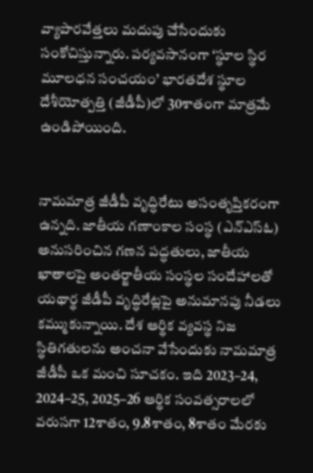వ్యాపారవేత్తలు మదుపు చేసేందుకు సంకోచిస్తున్నారు. పర్యవసానంగా ‘స్థూల స్థిర మూలధన సంచయం’ భారతదేశ స్థూల దేశీయోత్పత్తి (జీడీపీ)లో 30శాతంగా మాత్రమే ఉండిపోయింది.


నామమాత్ర జీడీపీ వృద్ధిరేటు అసంతృప్తికరంగా ఉన్నది. జాతీయ గణాంకాల సంస్థ (ఎన్‌ఎస్‌ఓ) అనుసరించిన గణన పద్ధతులు, జాతీయ ఖాతాలపై అంతర్జాతీయ సంస్థల సందేహాలతో యథార్థ జీడీపీ వృద్ధిరేట్లపై అనుమానపు నీడలు కమ్ముకున్నాయి. దేశ ఆర్థిక వ్యవస్థ నిజ స్థితిగతులను అంచనా వేసేందుకు నామమాత్ర జీడీపీ ఒక మంచి సూచకం. ఇది 2023–24, 2024–25, 2025–26 ఆర్థిక సంవత్సరాలలో వరుసగా 12శాతం, 9.8శాతం, 8శాతం మేరకు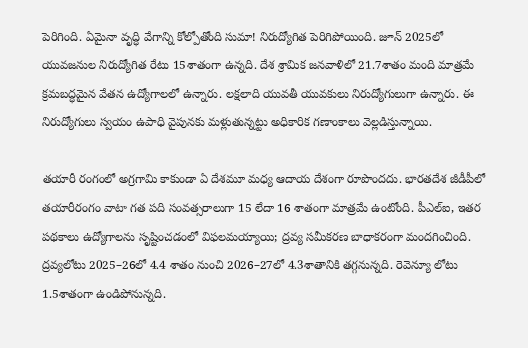పెరిగింది. ఏమైనా వృద్ధి వేగాన్ని కోల్పోతోంది సుమా! నిరుద్యోగిత పెరిగిపోయింది. జూన్‌ 2025లో యువజనుల నిరుద్యోగిత రేటు 15శాతంగా ఉన్నది. దేశ శ్రామిక జనవాళిలో 21.7శాతం మంది మాత్రమే క్రమబద్ధమైన వేతన ఉద్యోగాలలో ఉన్నారు. లక్షలాది యువతీ యువకులు నిరుద్యోగులుగా ఉన్నారు. ఈ నిరుద్యోగులు స్వయం ఉపాధి వైపునకు మళ్లుతున్నట్టు అధికారిక గణాంకాలు వెల్లడిస్తున్నాయి.

తయారీ రంగంలో అగ్రగామి కాకుండా ఏ దేశమూ మధ్య ఆదాయ దేశంగా రూపొందదు. భారతదేశ జీడీపీలో తయారీరంగం వాటా గత పది సంవత్సరాలుగా 15 లేదా 16 శాతంగా మాత్రమే ఉంటోంది. పీఎల్‌ఐ, ఇతర పథకాలు ఉద్యోగాలను సృష్టించడంలో విఫలమయ్యాయి; ద్రవ్య సమీకరణ బాధాకరంగా మందగించింది. ద్రవ్యలోటు 2025–26లో 4.4 శాతం నుంచి 2026–27లో 4.3శాతానికి తగ్గనున్నది. రెవెన్యూ లోటు 1.5శాతంగా ఉండిపోనున్నది.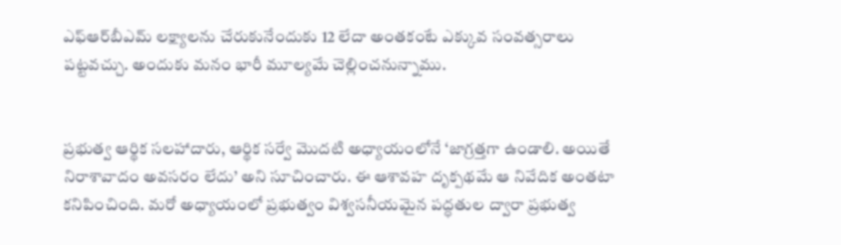ఎఫ్‌ఆర్‌బీఎమ్‌ లక్ష్యాలను చేరుకునేందుకు 12 లేదా అంతకంటే ఎక్కువ సంవత్సరాలు పట్టవచ్చు. అందుకు మనం భారీ మూల్యమే చెల్లించనున్నాము.


ప్రభుత్వ ఆర్థిక సలహాదారు, ఆర్థిక సర్వే మొదటి అధ్యాయంలోనే ‘జాగ్రత్తగా ఉండాలి. అయితే నిరాశావాదం అవసరం లేదు’ అని సూచించారు. ఈ ఆశావహ దృక్పథమే ఆ నివేదిక అంతటా కనిపించింది. మరో అధ్యాయంలో ప్రభుత్వం విశ్వసనీయమైన పద్ధతుల ద్వారా ప్రభుత్వ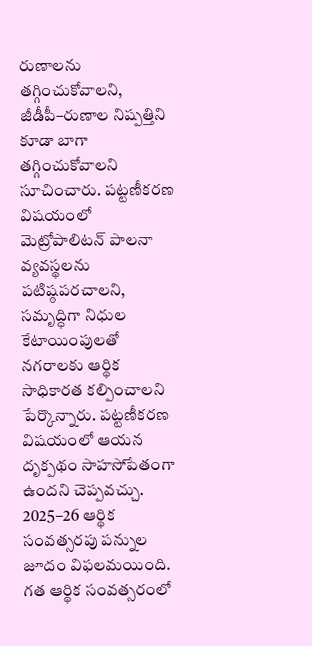రుణాలను తగ్గించుకోవాలని, జీడీపీ–రుణాల నిష్పత్తిని కూడా బాగా తగ్గించుకోవాలని సూచించారు. పట్టణీకరణ విషయంలో మెట్రోపాలిటన్‌ పాలనా వ్యవస్థలను పటిష్ఠపరచాలని, సమృద్ధిగా నిధుల కేటాయింపులతో నగరాలకు ఆర్థిక సాధికారత కల్పించాలని పేర్కొన్నారు. పట్టణీకరణ విషయంలో ఆయన దృక్పథం సాహసోపేతంగా ఉందని చెప్పవచ్చు. 2025–26 ఆర్థిక సంవత్సరపు పన్నుల జూదం విఫలమయింది. గత ఆర్థిక సంవత్సరంలో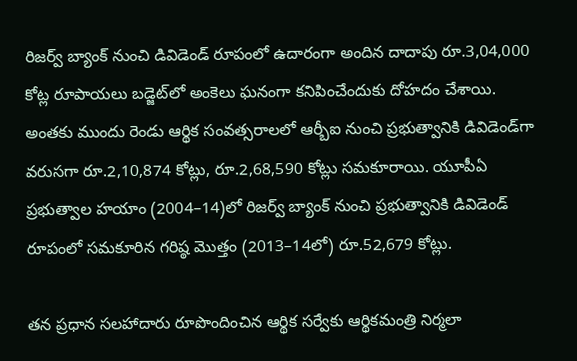రిజర్వ్‌ బ్యాంక్‌ నుంచి డివిడెండ్‌ రూపంలో ఉదారంగా అందిన దాదాపు రూ.3,04,000 కోట్ల రూపాయలు బడ్జెట్‌లో అంకెలు ఘనంగా కనిపించేందుకు దోహదం చేశాయి. అంతకు ముందు రెండు ఆర్థిక సంవత్సరాలలో ఆర్బీఐ నుంచి ప్రభుత్వానికి డివిడెండ్‌గా వరుసగా రూ.2,10,874 కోట్లు, రూ.2,68,590 కోట్లు సమకూరాయి. యూపీఏ ప్రభుత్వాల హయాం (2004–14)లో రిజర్వ్‌ బ్యాంక్‌ నుంచి ప్రభుత్వానికి డివిడెండ్‌ రూపంలో సమకూరిన గరిష్ఠ మొత్తం (2013–14లో) రూ.52,679 కోట్లు.

తన ప్రధాన సలహాదారు రూపొందించిన ఆర్థిక సర్వేకు ఆర్థికమంత్రి నిర్మలా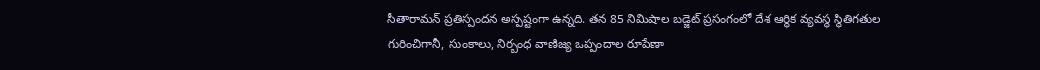సీతారామన్ ప్రతిస్పందన అస్పష్టంగా ఉన్నది. తన 85 నిమిషాల బడ్జెట్‌ ప్రసంగంలో దేశ ఆర్థిక వ్యవస్థ స్థితిగతుల గురించిగానీ, సుంకాలు, నిర్బంధ వాణిజ్య ఒప్పందాల రూపేణా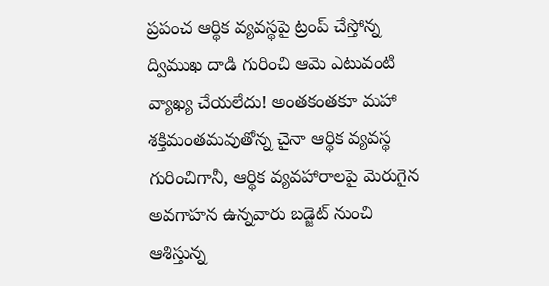ప్రపంచ ఆర్థిక వ్యవస్థపై ట్రంప్‌ చేస్తోన్న ద్విముఖ దాడి గురించి ఆమె ఎటువంటి వ్యాఖ్య చేయలేదు! అంతకంతకూ మహా శక్తిమంతమవుతోన్న చైనా ఆర్థిక వ్యవస్థ గురించిగానీ, ఆర్థిక వ్యవహారాలపై మెరుగైన అవగాహన ఉన్నవారు బడ్జెట్‌ నుంచి ఆశిస్తున్న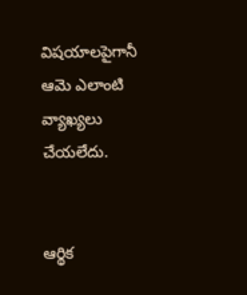విషయాలపైగానీ ఆమె ఎలాంటి వ్యాఖ్యలు చేయలేదు.


ఆర్థిక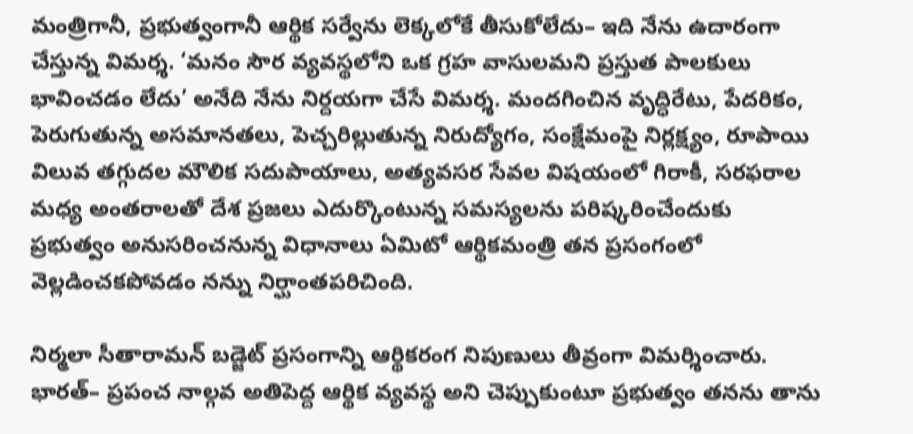మంత్రిగానీ, ప్రభుత్వంగానీ ఆర్థిక సర్వేను లెక్కలోకే తీసుకోలేదు– ఇది నేను ఉదారంగా చేస్తున్న విమర్శ. ‘మనం సౌర వ్యవస్థలోని ఒక గ్రహ వాసులమని ప్రస్తుత పాలకులు భావించడం లేదు’ అనేది నేను నిర్దయగా చేసే విమర్శ. మందగించిన వృద్ధిరేటు, పేదరికం, పెరుగుతున్న అసమానతలు, పెచ్చరిల్లుతున్న నిరుద్యోగం, సంక్షేమంపై నిర్లక్ష్యం, రూపాయి విలువ తగ్గుదల మౌలిక సదుపాయాలు, అత్యవసర సేవల విషయంలో గిరాకీ, సరఫరాల మధ్య అంతరాలతో దేశ ప్రజలు ఎదుర్కొంటున్న సమస్యలను పరిష్కరించేందుకు ప్రభుత్వం అనుసరించనున్న విధానాలు ఏమిటో ఆర్థికమంత్రి తన ప్రసంగంలో వెల్లడించకపోవడం నన్ను నిర్ఘాంతపరిచింది.

నిర్మలా సీతారామన్‌ బడ్జెట్‌ ప్రసంగాన్ని ఆర్థికరంగ నిపుణులు తీవ్రంగా విమర్శించారు. భారత్‌– ప్రపంచ నాల్గవ అతిపెద్ద ఆర్థిక వ్యవస్థ అని చెప్పుకుంటూ ప్రభుత్వం తనను తాను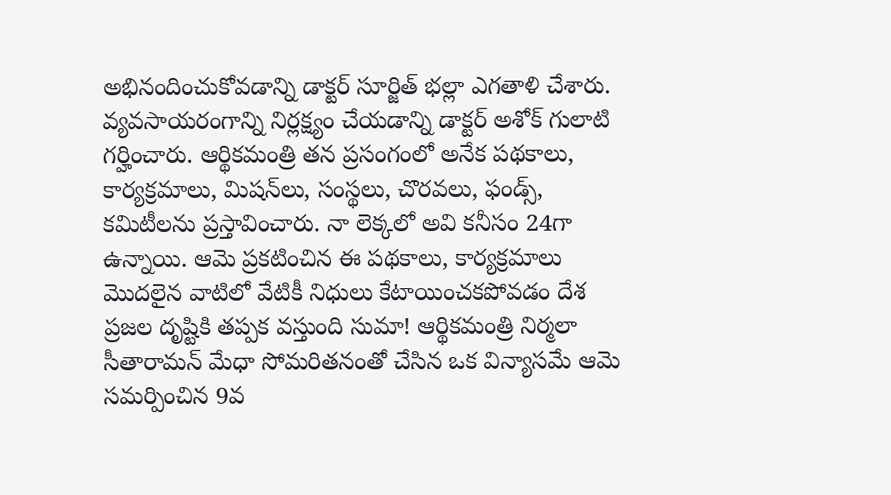అభినందించుకోవడాన్ని డాక్టర్‌ సూర్జిత్‌ భల్లా ఎగతాళి చేశారు. వ్యవసాయరంగాన్ని నిర్లక్ష్యం చేయడాన్ని డాక్టర్‌ అశోక్‌ గులాటి గర్హించారు. ఆర్థికమంత్రి తన ప్రసంగంలో అనేక పథకాలు, కార్యక్రమాలు, మిషన్‌లు, సంస్థలు, చొరవలు, ఫండ్స్‌, కమిటీలను ప్రస్తావించారు. నా లెక్కలో అవి కనీసం 24గా ఉన్నాయి. ఆమె ప్రకటించిన ఈ పథకాలు, కార్యక్రమాలు మొదలైన వాటిలో వేటికీ నిధులు కేటాయించకపోవడం దేశ ప్రజల దృష్టికి తప్పక వస్తుంది సుమా! ఆర్థికమంత్రి నిర్మలా సీతారామన్‌ మేధా సోమరితనంతో చేసిన ఒక విన్యాసమే ఆమె సమర్పించిన 9వ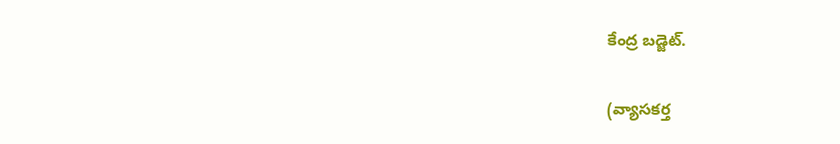కేంద్ర బడ్జెట్‌.

(వ్యాసకర్త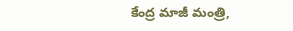కేంద్ర మాజీ మంత్రి,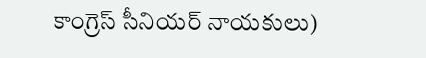కాంగ్రెస్‌ సీనియర్‌ నాయకులు)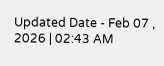Updated Date - Feb 07 , 2026 | 02:43 AM